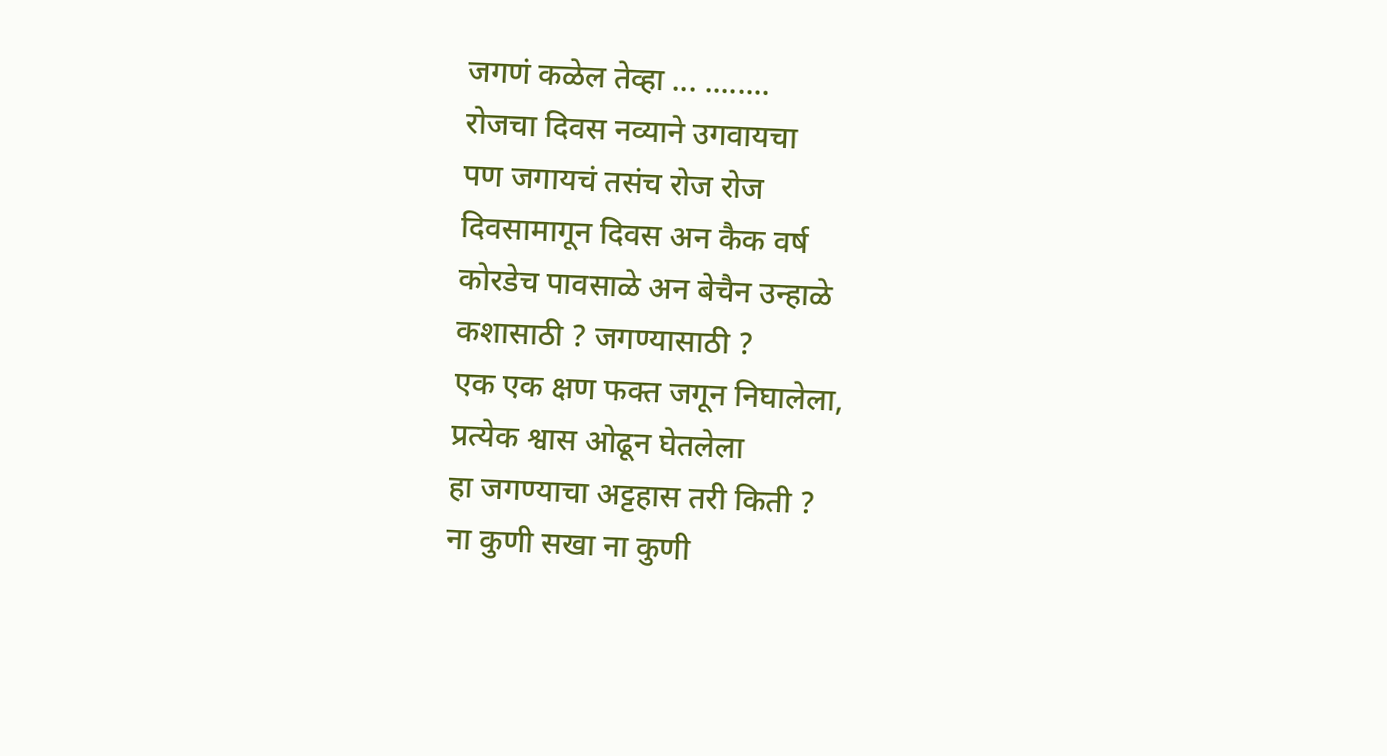जगणं कळेल तेव्हा ... ........
रोजचा दिवस नव्याने उगवायचा
पण जगायचं तसंच रोज रोज
दिवसामागून दिवस अन कैक वर्ष
कोरडेच पावसाळे अन बेचैन उन्हाळे
कशासाठी ? जगण्यासाठी ?
एक एक क्षण फक्त जगून निघालेला,
प्रत्येक श्वास ओढून घेतलेला
हा जगण्याचा अट्टहास तरी किती ?
ना कुणी सखा ना कुणी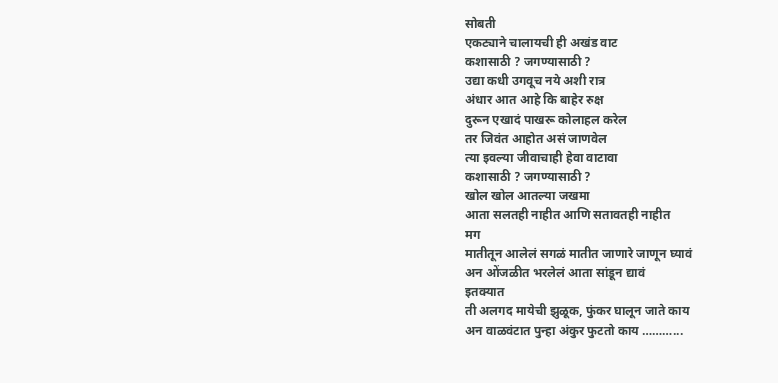सोबती
एकट्याने चालायची ही अखंड वाट
कशासाठी ? जगण्यासाठी ?
उद्या कधी उगवूच नये अशी रात्र
अंधार आत आहे कि बाहेर रुक्ष
दुरून एखादं पाखरू कोलाहल करेल
तर जिवंत आहोत असं जाणवेल
त्या इवल्या जीवाचाही हेवा वाटावा
कशासाठी ? जगण्यासाठी ?
खोल खोल आतल्या जखमा
आता सलतही नाहीत आणि सतावतही नाहीत
मग
मातीतून आलेलं सगळं मातीत जाणारे जाणून घ्यावं
अन ओंजळीत भरलेलं आता सांडून द्यावं
इतक्यात
ती अलगद मायेची झुळूक, फुंकर घालून जाते काय
अन वाळवंटात पुन्हा अंकुर फुटतो काय ………...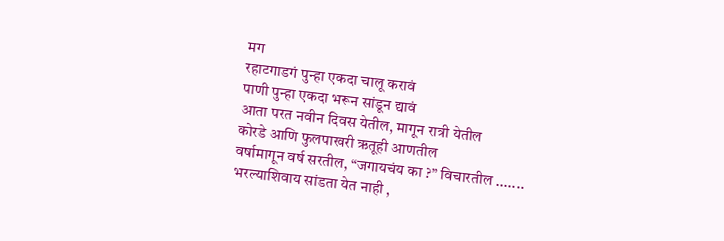मग
रहाटगाडगं पुन्हा एकदा चालू करावं
पाणी पुन्हा एकदा भरून सांडून द्यावं
आता परत नवीन दिवस येतील, मागून रात्री येतील
कोरडे आणि फुलपाखरी ऋतूही आणतील
वर्षामागून वर्ष सरतील, “जगायचंय का ?” विचारतील .......
भरल्याशिवाय सांडता येत नाही ,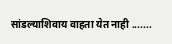सांडल्याशिवाय वाहता येत नाही .......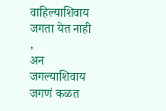वाहिल्याशिवाय जगता येत नाही ,
अन जगल्याशिवाय जगणं कळत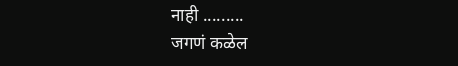नाही .........
जगणं कळेल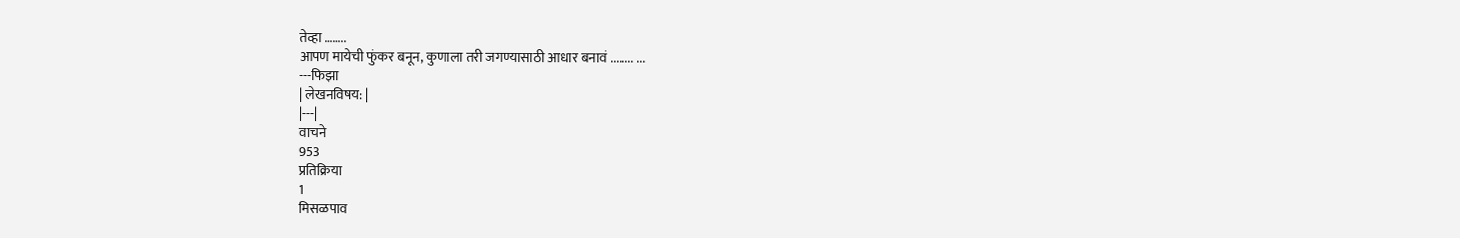तेव्हा ……..
आपण मायेची फुंकर बनून, कुणाला तरी जगण्यासाठी आधार बनावं ........ ...
---फिझा
| लेखनविषय: |
|---|
वाचने
953
प्रतिक्रिया
1
मिसळपाव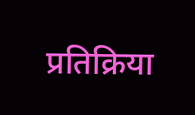प्रतिक्रिया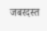जबरदस्त